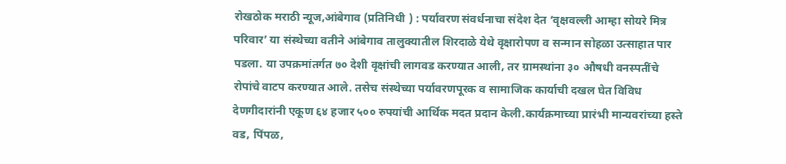रोखठोक मराठी न्यूज,आंबेगाव (प्रतिनिधी ) : पर्यावरण संवर्धनाचा संदेश देत ‘वृक्षवल्ली आम्हा सोयरे मित्र परिवार’ या संस्थेच्या वतीने आंबेगाव तालुक्यातील शिरदाळे येथे वृक्षारोपण व सन्मान सोहळा उत्साहात पार पडला. या उपक्रमांतर्गत ७० देशी वृक्षांची लागवड करण्यात आली, तर ग्रामस्थांना ३० औषधी वनस्पतींचे रोपांचे वाटप करण्यात आले. तसेच संस्थेच्या पर्यावरणपूरक व सामाजिक कार्याची दखल घेत विविध देणगीदारांनी एकूण ६४ हजार ५०० रुपयांची आर्थिक मदत प्रदान केली.कार्यक्रमाच्या प्रारंभी मान्यवरांच्या हस्ते वड, पिंपळ,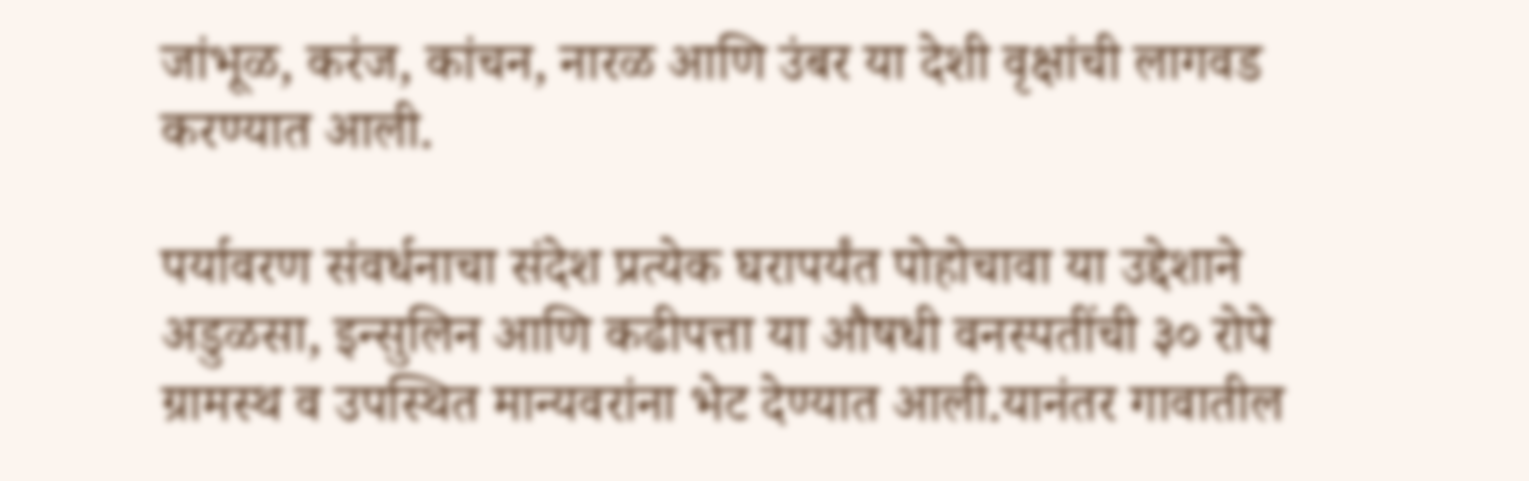जांभूळ, करंज, कांचन, नारळ आणि उंबर या देशी वृक्षांची लागवड करण्यात आली.

पर्यावरण संवर्धनाचा संदेश प्रत्येक घरापर्यंत पोहोचावा या उद्देशाने अडुळसा, इन्सुलिन आणि कढीपत्ता या औषधी वनस्पतींची ३० रोपे ग्रामस्थ व उपस्थित मान्यवरांना भेट देण्यात आली.यानंतर गावातील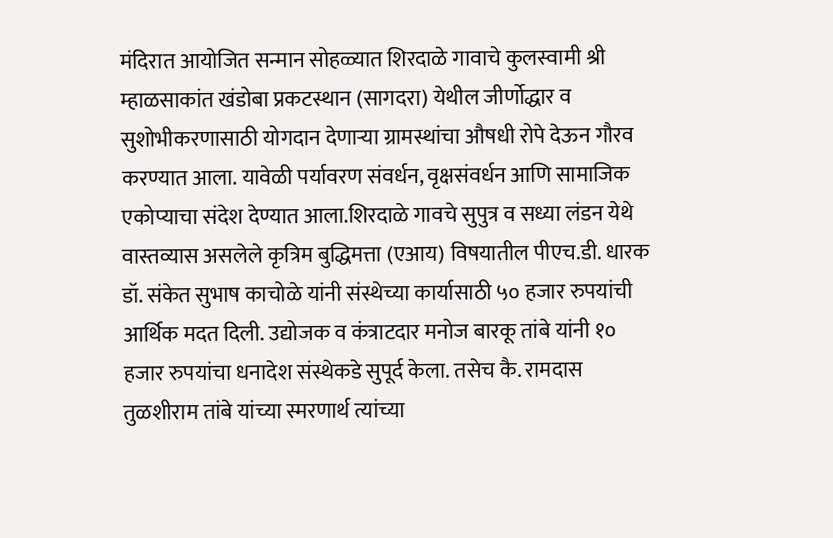मंदिरात आयोजित सन्मान सोहळ्यात शिरदाळे गावाचे कुलस्वामी श्री म्हाळसाकांत खंडोबा प्रकटस्थान (सागदरा) येथील जीर्णोद्धार व सुशोभीकरणासाठी योगदान देणाऱ्या ग्रामस्थांचा औषधी रोपे देऊन गौरव करण्यात आला. यावेळी पर्यावरण संवर्धन, वृक्षसंवर्धन आणि सामाजिक एकोप्याचा संदेश देण्यात आला.शिरदाळे गावचे सुपुत्र व सध्या लंडन येथे वास्तव्यास असलेले कृत्रिम बुद्धिमत्ता (एआय) विषयातील पीएच.डी. धारक डॉ. संकेत सुभाष काचोळे यांनी संस्थेच्या कार्यासाठी ५० हजार रुपयांची आर्थिक मदत दिली. उद्योजक व कंत्राटदार मनोज बारकू तांबे यांनी १० हजार रुपयांचा धनादेश संस्थेकडे सुपूर्द केला. तसेच कै. रामदास तुळशीराम तांबे यांच्या स्मरणार्थ त्यांच्या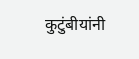कुटुंबीयांनी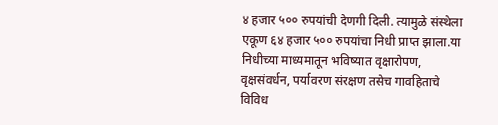४ हजार ५०० रुपयांची देणगी दिली. त्यामुळे संस्थेला एकूण ६४ हजार ५०० रुपयांचा निधी प्राप्त झाला.या निधीच्या माध्यमातून भविष्यात वृक्षारोपण, वृक्षसंवर्धन, पर्यावरण संरक्षण तसेच गावहिताचे विविध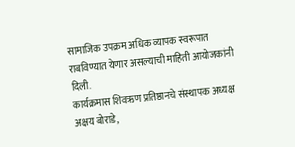सामाजिक उपक्रम अधिक व्यापक स्वरूपात राबविण्यात येणार असल्याची माहिती आयोजकांनी दिली.
कार्यक्रमास शिवऋण प्रतिष्ठानचे संस्थापक अध्यक्ष अक्षय बोराडे,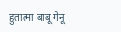हुतात्मा बाबू गेनू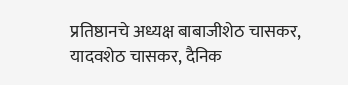प्रतिष्ठानचे अध्यक्ष बाबाजीशेठ चासकर, यादवशेठ चासकर, दैनिक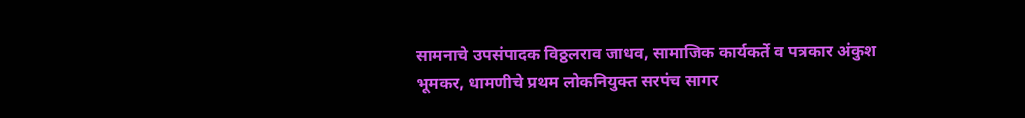सामनाचे उपसंपादक विठ्ठलराव जाधव, सामाजिक कार्यकर्ते व पत्रकार अंकुश भूमकर, धामणीचे प्रथम लोकनियुक्त सरपंच सागर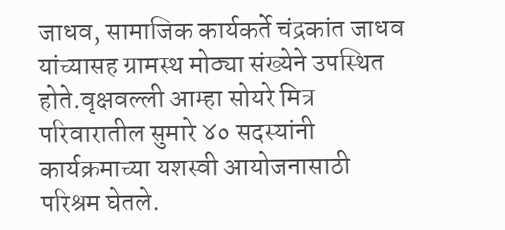जाधव, सामाजिक कार्यकर्ते चंद्रकांत जाधव यांच्यासह ग्रामस्थ मोठ्या संख्येने उपस्थित होते.वृक्षवल्ली आम्हा सोयरे मित्र परिवारातील सुमारे ४० सदस्यांनी कार्यक्रमाच्या यशस्वी आयोजनासाठी परिश्रम घेतले.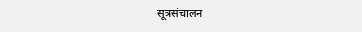सूत्रसंचालन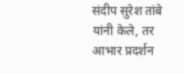संदीप सुरेश तांबे यांनी केले, तर आभार प्रदर्शन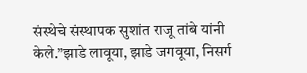संस्थेचे संस्थापक सुशांत राजू तांबे यांनी केले.”झाडे लावूया, झाडे जगवूया, निसर्ग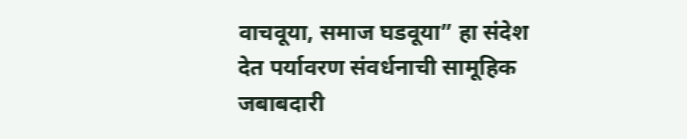वाचवूया, समाज घडवूया” हा संदेश देत पर्यावरण संवर्धनाची सामूहिक जबाबदारी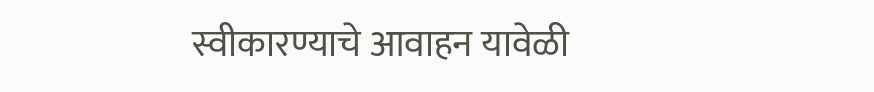स्वीकारण्याचे आवाहन यावेळी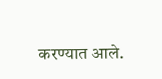करण्यात आले.